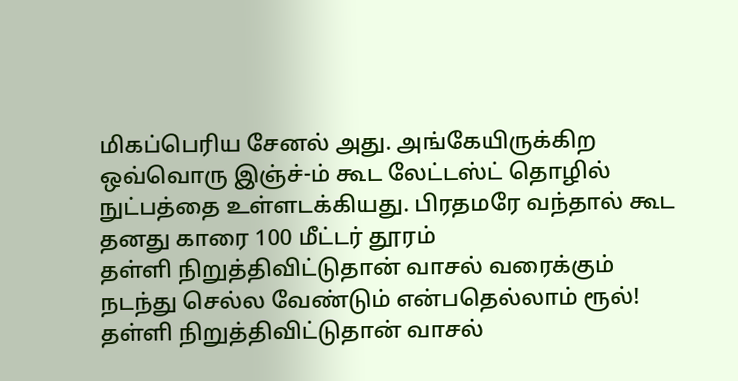மிகப்பெரிய சேனல் அது. அங்கேயிருக்கிற ஒவ்வொரு இஞ்ச்-ம் கூட லேட்டஸ்ட் தொழில் நுட்பத்தை உள்ளடக்கியது. பிரதமரே வந்தால் கூட தனது காரை 100 மீட்டர் தூரம்
தள்ளி நிறுத்திவிட்டுதான் வாசல் வரைக்கும் நடந்து செல்ல வேண்டும் என்பதெல்லாம் ரூல்!
தள்ளி நிறுத்திவிட்டுதான் வாசல்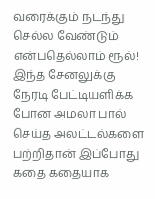வரைக்கும் நடந்து செல்ல வேண்டும் என்பதெல்லாம் ரூல்!
இந்த சேனலுக்கு நேரடி பேட்டியளிக்க போன அமலா பால் செய்த அலட்டல்களை பற்றிதான் இப்போது கதை கதையாக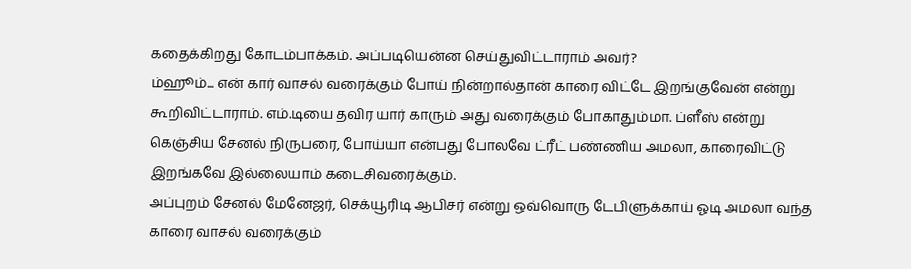கதைக்கிறது கோடம்பாக்கம். அப்படியென்ன செய்துவிட்டாராம் அவர்?
ம்ஹூம்... என் கார் வாசல் வரைக்கும் போய் நின்றால்தான் காரை விட்டே இறங்குவேன் என்று கூறிவிட்டாராம். எம்.டியை தவிர யார் காரும் அது வரைக்கும் போகாதும்மா. ப்ளீஸ் என்று கெஞ்சிய சேனல் நிருபரை, போய்யா என்பது போலவே ட்ரீட் பண்ணிய அமலா, காரைவிட்டு இறங்கவே இல்லையாம் கடைசிவரைக்கும்.
அப்புறம் சேனல் மேனேஜர், செக்யூரிடி ஆபிசர் என்று ஒவ்வொரு டேபிளுக்காய் ஓடி அமலா வந்த காரை வாசல் வரைக்கும்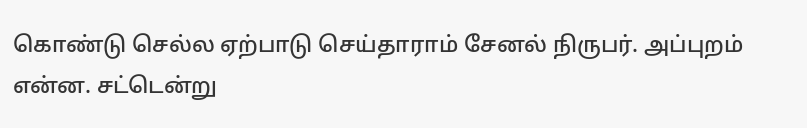கொண்டு செல்ல ஏற்பாடு செய்தாராம் சேனல் நிருபர். அப்புறம் என்ன. சட்டென்று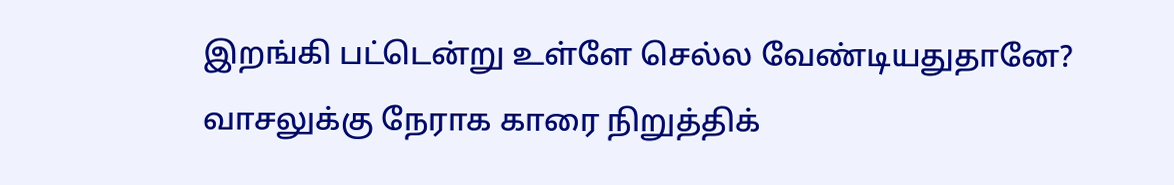இறங்கி பட்டென்று உள்ளே செல்ல வேண்டியதுதானே? வாசலுக்கு நேராக காரை நிறுத்திக்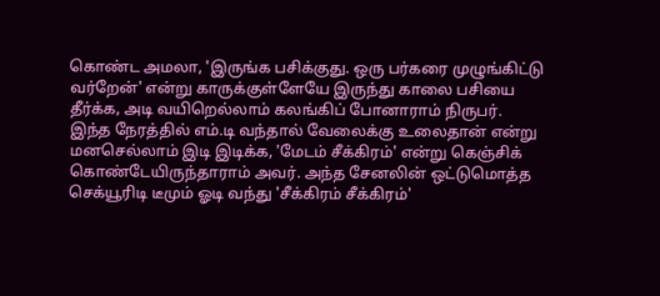கொண்ட அமலா, 'இருங்க பசிக்குது. ஒரு பர்கரை முழுங்கிட்டு வர்றேன்' என்று காருக்குள்ளேயே இருந்து காலை பசியை தீர்க்க, அடி வயிறெல்லாம் கலங்கிப் போனாராம் நிருபர்.
இந்த நேரத்தில் எம்.டி வந்தால் வேலைக்கு உலைதான் என்று மனசெல்லாம் இடி இடிக்க, 'மேடம் சீக்கிரம்' என்று கெஞ்சிக் கொண்டேயிருந்தாராம் அவர். அந்த சேனலின் ஒட்டுமொத்த செக்யூரிடி டீமும் ஓடி வந்து 'சீக்கிரம் சீக்கிரம்'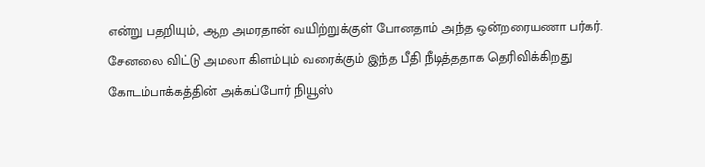என்று பதறியும், ஆற அமரதான் வயிற்றுக்குள் போனதாம் அந்த ஒன்றரையணா பர்கர்.
சேனலை விட்டு அமலா கிளம்பும் வரைக்கும் இந்த பீதி நீடித்ததாக தெரிவிக்கிறது கோடம்பாக்கத்தின் அக்கப்போர் நியூஸ்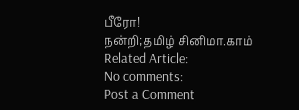பீரோ!
நன்றி;தமிழ் சினிமா.காம்
Related Article:
No comments:
Post a Comment